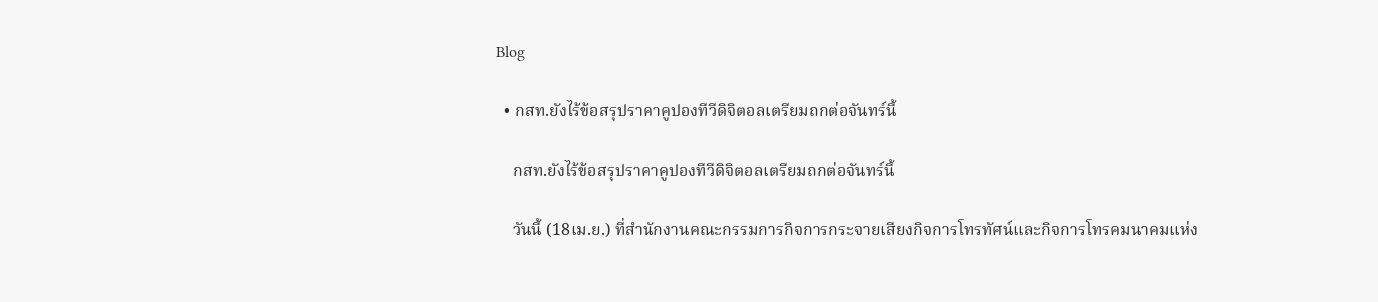Blog

  • กสท.ยังไร้ข้อสรุปราคาคูปองทีวีดิจิตอลเตรียมถกต่อจันทร์นี้

    กสท.ยังไร้ข้อสรุปราคาคูปองทีวีดิจิตอลเตรียมถกต่อจันทร์นี้

    วันนี้ (18เม.ย.) ที่สำนักงานคณะกรรมการกิจการกระจายเสียงกิจการโทรทัศน์และกิจการโทรคมนาคมแห่ง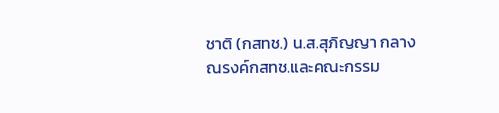ชาติ (กสทช.) น.ส.สุภิญญา กลางณรงค์กสทช.และคณะกรรม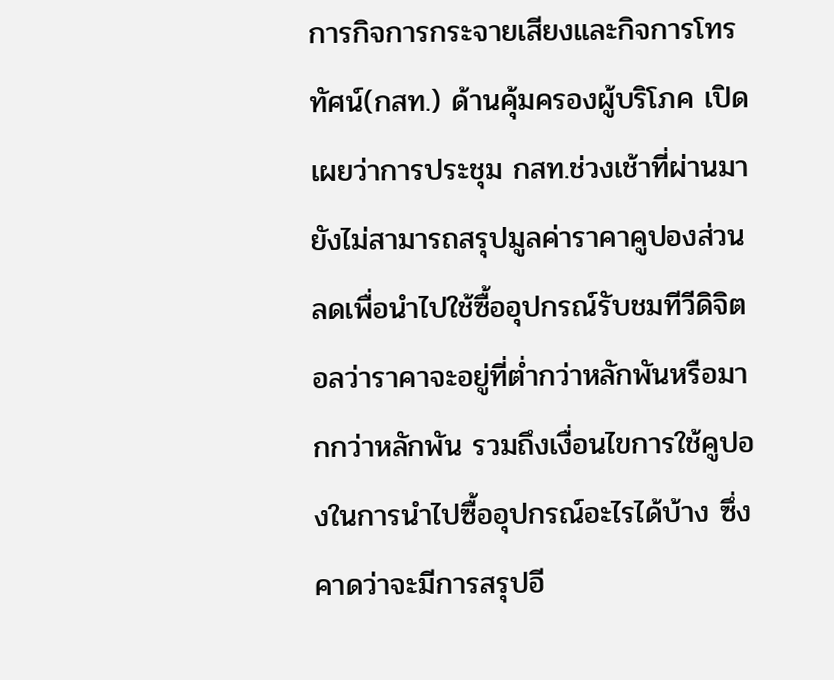การกิจการกระจายเสียงและกิจการโทรทัศน์(กสท.) ด้านคุ้มครองผู้บริโภค เปิดเผยว่าการประชุม กสท.ช่วงเช้าที่ผ่านมายังไม่สามารถสรุปมูลค่าราคาคูปองส่วนลดเพื่อนำไปใช้ซื้ออุปกรณ์รับชมทีวีดิจิตอลว่าราคาจะอยู่ที่ต่ำกว่าหลักพันหรือมากกว่าหลักพัน รวมถึงเงื่อนไขการใช้คูปองในการนำไปซื้ออุปกรณ์อะไรได้บ้าง ซึ่งคาดว่าจะมีการสรุปอี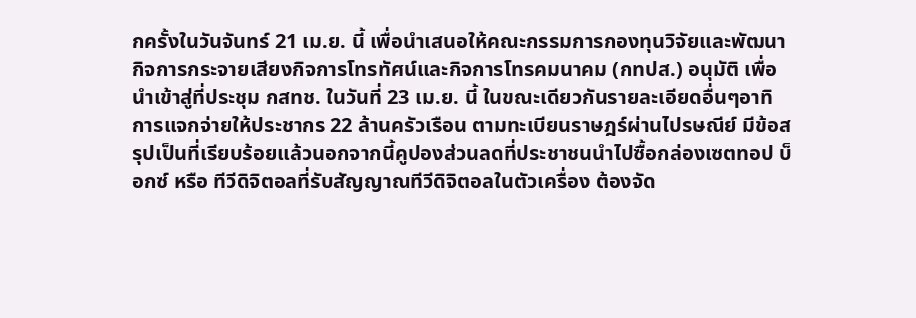กครั้งในวันจันทร์ 21 เม.ย. นี้ เพื่อนำเสนอให้คณะกรรมการกองทุนวิจัยและพัฒนากิจการกระจายเสียงกิจการโทรทัศน์และกิจการโทรคมนาคม (กทปส.) อนุมัติ เพื่อนำเข้าสู่ที่ประชุม กสทช. ในวันที่ 23 เม.ย. นี้ ในขณะเดียวกันรายละเอียดอื่นๆอาทิ การแจกจ่ายให้ประชากร 22 ล้านครัวเรือน ตามทะเบียนราษฎร์ผ่านไปรษณีย์ มีข้อสรุปเป็นที่เรียบร้อยแล้วนอกจากนี้คูปองส่วนลดที่ประชาชนนำไปซื้อกล่องเซตทอป บ็อกซ์ หรือ ทีวีดิจิตอลที่รับสัญญาณทีวีดิจิตอลในตัวเครื่อง ต้องจัด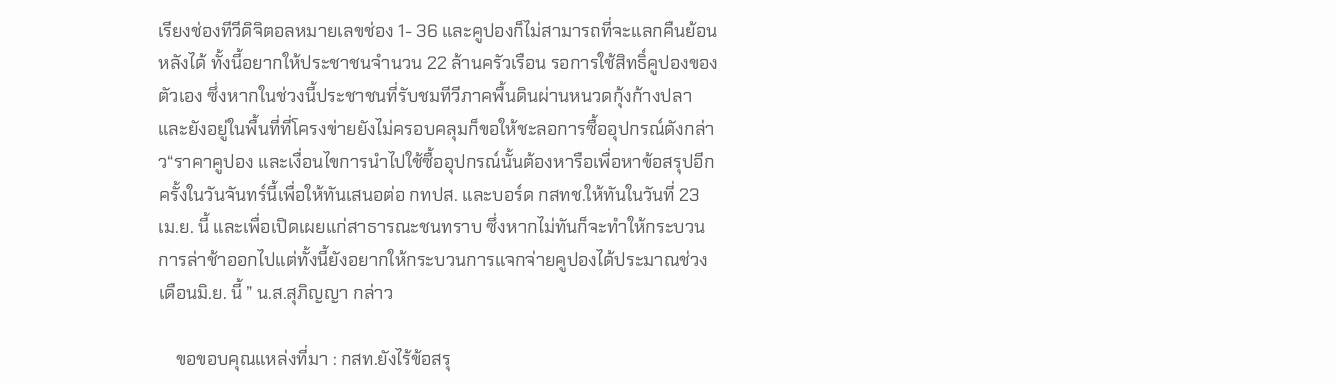เรียงช่องทีวีดิจิตอลหมายเลขช่อง 1- 36 และคูปองก็ไม่สามารถที่จะแลกคืนย้อนหลังได้ ทั้งนี้อยากให้ประชาชนจำนวน 22 ล้านครัวเรือน รอการใช้สิทธิ์คูปองของตัวเอง ซึ่งหากในช่วงนี้ประชาชนที่รับชมทีวีภาคพื้นดินผ่านหนวดกุ้งก้างปลาและยังอยู่ในพื้นที่ที่โครงข่ายยังไม่ครอบคลุมก็ขอให้ชะลอการซื้ออุปกรณ์ดังกล่าว“ราคาคูปอง และเงื่อนไขการนำไปใช้ซื้ออุปกรณ์นั้นต้องหารือเพื่อหาข้อสรุปอีกครั้งในวันจันทร์นี้เพื่อให้ทันเสนอต่อ กทปส. และบอร์ด กสทช.ให้ทันในวันที่ 23 เม.ย. นี้ และเพื่อเปิดเผยแก่สาธารณะชนทราบ ซึ่งหากไม่ทันก็จะทำให้กระบวนการล่าช้าออกไปแต่ทั้งนี้ยังอยากให้กระบวนการแจกจ่ายคูปองได้ประมาณช่วงเดือนมิ.ย. นี้ ” น.ส.สุภิญญา กล่าว

    ขอขอบคุณแหล่งที่มา : กสท.ยังไร้ข้อสรุ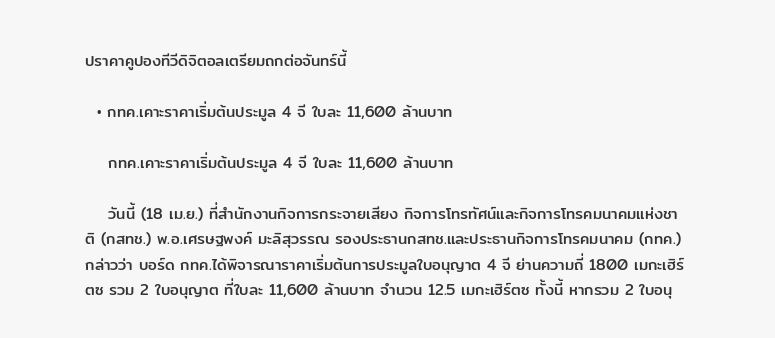ปราคาคูปองทีวีดิจิตอลเตรียมถกต่อจันทร์นี้

  • กทค.เคาะราคาเริ่มต้นประมูล 4 จี ใบละ 11,600 ล้านบาท

    กทค.เคาะราคาเริ่มต้นประมูล 4 จี ใบละ 11,600 ล้านบาท

    วันนี้ (18 เม.ย.) ที่สำนักงานกิจการกระจายเสียง กิจการโทรทัศน์และกิจการโทรคมนาคมแห่งชาติ (กสทช.) พ.อ.เศรษฐพงค์ มะลิสุวรรณ รองประธานกสทช.และประธานกิจการโทรคมนาคม (กทค.) กล่าวว่า บอร์ด กทค.ได้พิจารณาราคาเริ่มต้นการประมูลใบอนุญาต 4 จี ย่านความถี่ 1800 เมกะเฮิร์ตซ รวม 2 ใบอนุญาต ที่ใบละ 11,600 ล้านบาท จำนวน 12.5 เมกะเฮิร์ตซ ทั้งนี้ หากรวม 2 ใบอนุ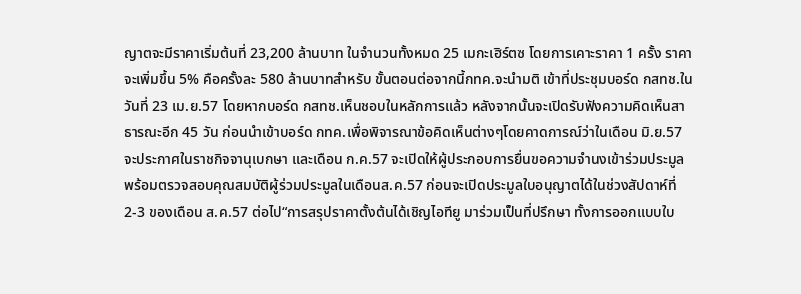ญาตจะมีราคาเริ่มต้นที่ 23,200 ล้านบาท ในจำนวนทั้งหมด 25 เมกะเฮิร์ตซ โดยการเคาะราคา 1 ครั้ง ราคาจะเพิ่มขึ้น 5% คือครั้งละ 580 ล้านบาทสำหรับ ขั้นตอนต่อจากนี้กทค.จะนำมติ เข้าที่ประชุมบอร์ด กสทช.ในวันที่ 23 เม.ย.57 โดยหากบอร์ด กสทช.เห็นชอบในหลักการแล้ว หลังจากนั้นจะเปิดรับฟังความคิดเห็นสาธารณะอีก 45 วัน ก่อนนำเข้าบอร์ด กทค.เพื่อพิจารณาข้อคิดเห็นต่างๆโดยคาดการณ์ว่าในเดือน มิ.ย.57 จะประกาศในราชกิจจานุเบกษา และเดือน ก.ค.57 จะเปิดให้ผู้ประกอบการยื่นขอความจำนงเข้าร่วมประมูล พร้อมตรวจสอบคุณสมบัติผู้ร่วมประมูลในเดือนส.ค.57 ก่อนจะเปิดประมูลใบอนุญาตได้ในช่วงสัปดาห์ที่ 2-3 ของเดือน ส.ค.57 ต่อไป“การสรุปราคาตั้งต้นได้เชิญไอทียู มาร่วมเป็นที่ปรึกษา ทั้งการออกแบบใบ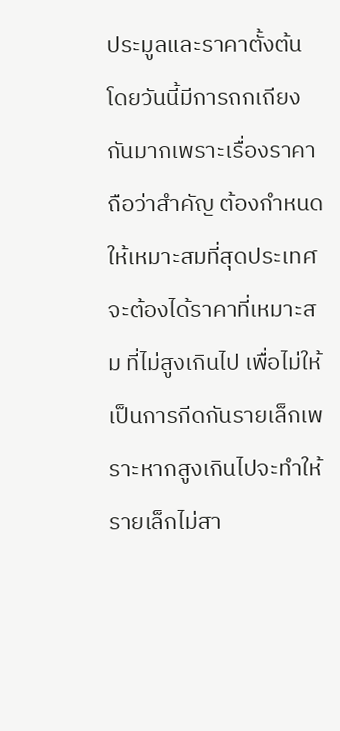ประมูลและราคาตั้งต้น โดยวันนี้มีการถกเถียงกันมากเพราะเรื่องราคาถือว่าสำคัญ ต้องกำหนดให้เหมาะสมที่สุดประเทศจะต้องได้ราคาที่เหมาะสม ที่ไม่สูงเกินไป เพื่อไม่ให้เป็นการกีดกันรายเล็กเพราะหากสูงเกินไปจะทำให้รายเล็กไม่สา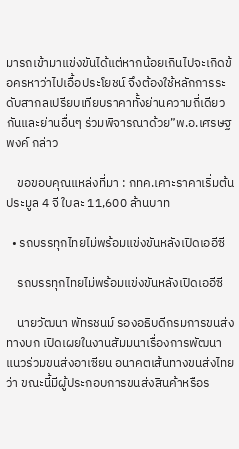มารถเข้ามาแข่งขันได้แต่หากน้อยเกินไปจะเกิดข้อครหาว่าไปเอื้อประโยชน์ จึงต้องใช้หลักการระดับสากลเปรียบเทียบราคาทั้งย่านความถี่เดียวกันและย่านอื่นๆ ร่วมพิจารณาด้วย”พ.อ.เศรษฐพงค์ กล่าว

    ขอขอบคุณแหล่งที่มา : กทค.เคาะราคาเริ่มต้นประมูล 4 จี ใบละ 11,600 ล้านบาท

  • รถบรรทุกไทยไม่พร้อมแข่งขันหลังเปิดเออีซี

    รถบรรทุกไทยไม่พร้อมแข่งขันหลังเปิดเออีซี

    นายวัฒนา พัทรชนม์ รองอธิบดีกรมการขนส่งทางบก เปิดเผยในงานสัมมนาเรื่องการพัฒนาแนวร่วมขนส่งอาเซียน อนาคตเส้นทางขนส่งไทยว่า ขณะนี้มีผู้ประกอบการขนส่งสินค้าหรือร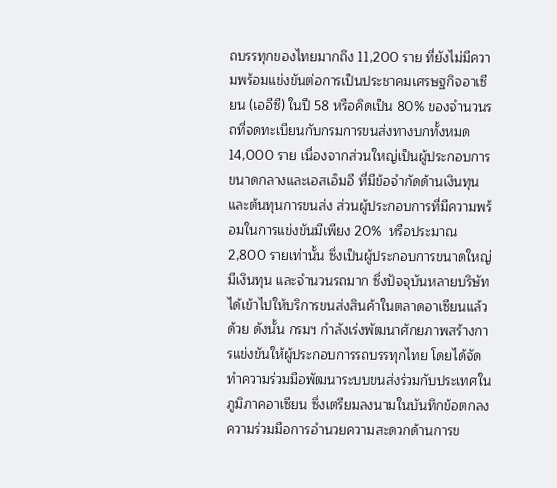ถบรรทุกของไทยมากถึง 11,200 ราย ที่ยังไม่มีความพร้อมแข่งขันต่อการเป็นประชาคมเศรษฐกิจอาเซียน (เออีซี) ในปี 58 หรือคิดเป็น 80% ของจำนวนรถที่จดทะเบียนกับกรมการขนส่งทางบกทั้งหมด 14,000 ราย เนื่องจากส่วนใหญ่เป็นผู้ประกอบการขนาดกลางและเอสเอ็มอี ที่มีข้อจำกัดด้านเงินทุนและต้นทุนการขนส่ง ส่วนผู้ประกอบการที่มีความพร้อมในการแข่งขันมีเพียง 20%  หรือประมาณ 2,800 รายเท่านั้น ซึ่งเป็นผู้ประกอบการขนาดใหญ่มีเงินทุน และจำนวนรถมาก ซึ่งปัจจุบันหลายบริษัทได้เข้าไปให้บริการขนส่งสินค้าในตลาดอาเซียนแล้วด้วย ดังนั้น กรมฯ กำลังเร่งพัฒนาศักยภาพสร้างการแข่งขันให้ผู้ประกอบการรถบรรทุกไทย โดยได้จัดทำความร่วมมือพัฒนาระบบขนส่งร่วมกับประเทศในภูมิภาคอาเซียน ซึ่งเตรียมลงนามในบันทึกข้อตกลงความร่วมมือการอำนวยความสะดวกด้านการข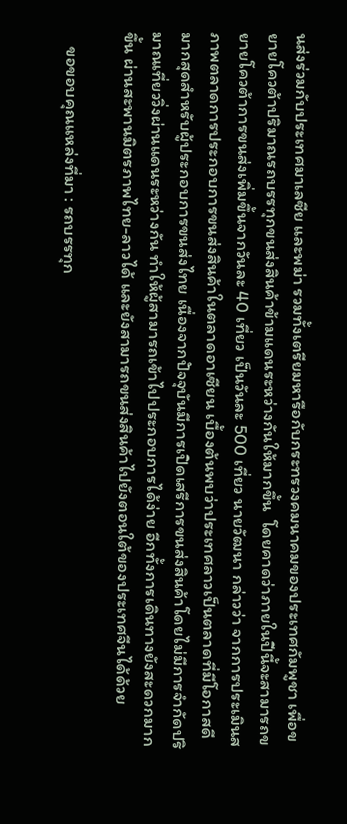นส่งร่วมกับประเทศมาเลซีย และพม่า รวมทั้งเตรียมหารือกับกระทรวงคมนาคมของประเทศกัมพูชา เพื่อขยายโควต้าปริมาณรถบรรทุกขนส่งสินค้าข้ามแดนระหว่างกันให้มากขึ้น  โดยคาดว่าภายในปีนี้จะสามารถขยายโควต้าการขนส่งเพิ่มขึ้นจากวันละ 40 เที่ยว เป็นวันละ 500 เที่ยว นายวัฒนา กล่าวว่า จากการประเมินสภาพตลาดการประกอบการขนส่งสินค้าในตลาดอาเซียน เบื้องต้นพบว่าประเทศลาวเป็นตลาดที่มีโอกาสดีมากสุดสำหรับผู้ประกอบการขนส่งไทย เนื่องจากปัจจุบันมีการเปิดเสรีการขนส่งสินค้าโดยไม่มีการจำกัดปริมาณเที่ยววิ่งผ่านแดนระหว่างกัน ทำให้ผู้สามารถเข้าไปประกอบการได้ง่าย อีกทั้งการเดินทางยังสะดวกมากขึ้น ผ่านสะพานมิตรภาพไทย-ลาวได้ และยังสามารถขนส่งสินค้าไปยังตอนใต้ของประเทศจีนได้ด้วย

    ขอขอบคุณแหล่งที่มา : รถบรรทุก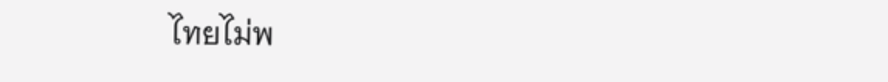ไทยไม่พ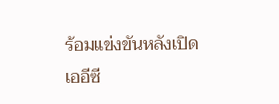ร้อมแข่งขันหลังเปิดเออีซี